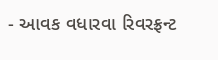- આવક વધારવા રિવરફ્રન્ટ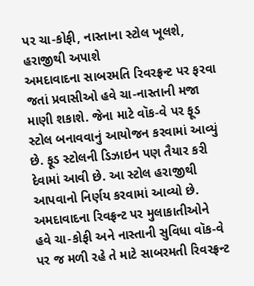પર ચા-કોફી, નાસ્તાના સ્ટોલ ખૂલશે, હરાજીથી અપાશે
અમદાવાદના સાબરમતિ રિવરફ્રન્ટ પર ફરવા જતાં પ્રવાસીઓ હવે ચા-નાસ્તાની મજા માણી શકાશે. જેના માટે વૉક-વે પર ફૂડ સ્ટોલ બનાવવાનું આયોજન કરવામાં આવ્યું છે. ફૂડ સ્ટોલની ડિઝાઇન પણ તૈયાર કરી દેવામાં આવી છે. આ સ્ટોલ હરાજીથી આપવાનો નિર્ણય કરવામાં આવ્યો છે.
અમદાવાદના રિવફ્રન્ટ પર મુલાકાતીઓને હવે ચા-કોફી અને નાસ્તાની સુવિધા વૉક-વે પર જ મળી રહે તે માટે સાબરમતી રિવરફ્રન્ટ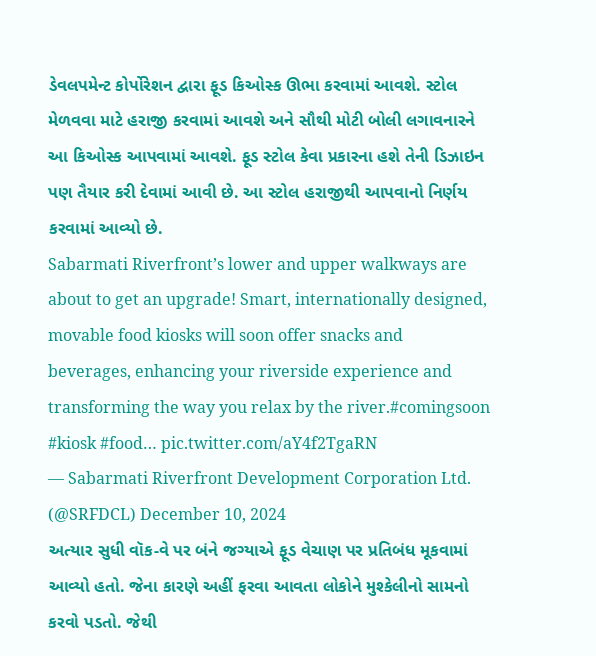ડેવલપમેન્ટ કોર્પોરેશન દ્વારા ફૂડ કિઓસ્ક ઊભા કરવામાં આવશે. સ્ટોલ મેળવવા માટે હરાજી કરવામાં આવશે અને સૌથી મોટી બોલી લગાવનારને આ કિઓસ્ક આપવામાં આવશે. ફૂડ સ્ટોલ કેવા પ્રકારના હશે તેની ડિઝાઇન પણ તૈયાર કરી દેવામાં આવી છે. આ સ્ટોલ હરાજીથી આપવાનો નિર્ણય કરવામાં આવ્યો છે.
Sabarmati Riverfront’s lower and upper walkways are about to get an upgrade! Smart, internationally designed, movable food kiosks will soon offer snacks and beverages, enhancing your riverside experience and transforming the way you relax by the river.#comingsoon #kiosk #food… pic.twitter.com/aY4f2TgaRN
— Sabarmati Riverfront Development Corporation Ltd. (@SRFDCL) December 10, 2024
અત્યાર સુધી વૉક-વે પર બંને જગ્યાએ ફૂડ વેચાણ પર પ્રતિબંધ મૂકવામાં આવ્યો હતો. જેના કારણે અહીં ફરવા આવતા લોકોને મુશ્કેલીનો સામનો કરવો પડતો. જેથી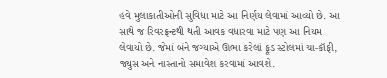હવે મુલાકાતીઓની સુવિધા માટે આ નિર્ણય લેવામાં આવ્યો છે. આ સાથે જ રિવરફ્રન્ટથી થતી આવક વધારવા માટે પણ આ નિયમ લેવાયો છે. જેમાં બંને જગ્યાએ ઊભા કરેલાં ફૂડ સ્ટોલમાં ચા-કૉફી, જ્યુસ અને નાસ્તાનો સમાવેશ કરવામાં આવશે.